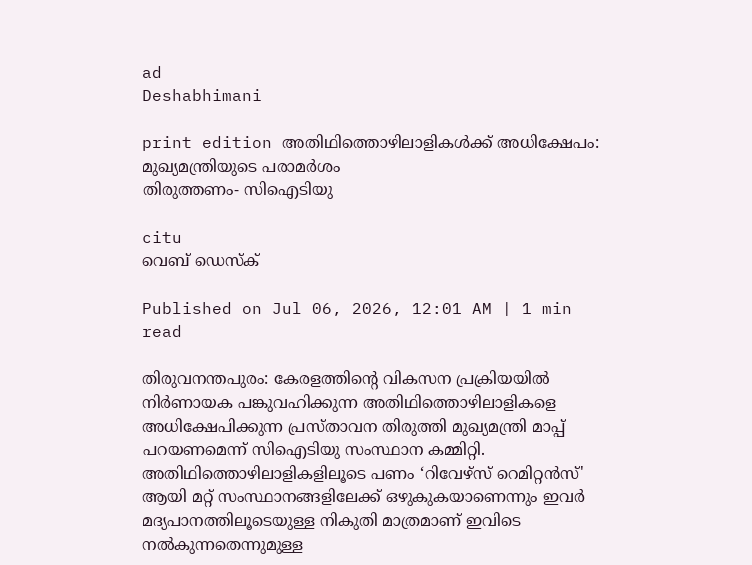ad
Deshabhimani

print edition അതിഥിത്തൊഴിലാളികൾക്ക്‌ അധിക്ഷേപം: മുഖ്യമന്ത്രിയുടെ പരാമർശം
തിരുത്തണം- സിഐടിയു

citu
വെബ് ഡെസ്ക്

Published on Jul 06, 2026, 12:01 AM | 1 min read

തിരുവനന്തപുരം: കേരളത്തിന്റെ വികസന പ്രക്രിയയിൽ നിർണായക പങ്കുവഹിക്കുന്ന അതിഥിത്തൊഴിലാളികളെ അധിക്ഷേപിക്കുന്ന പ്രസ്താവന തിരുത്തി മുഖ്യമന്ത്രി മാപ്പ് പറയണമെന്ന് സിഐടിയു സംസ്ഥാന കമ്മിറ്റി. അതിഥിത്തൊഴിലാളികളിലൂടെ പണം ‘റിവേഴ്സ് റെമിറ്റൻസ്' ആയി മറ്റ് സംസ്ഥാനങ്ങളിലേക്ക് ഒഴുകുകയാണെന്നും ഇവർ മദ്യപാനത്തിലൂടെയുള്ള നികുതി മാത്രമാണ് ഇവിടെ നൽകുന്നതെന്നുമുള്ള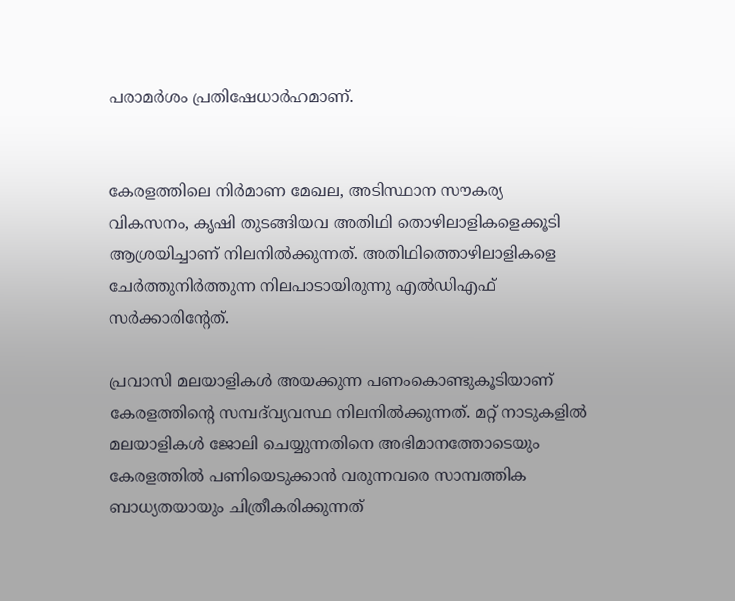പരാമർശം പ്രതിഷേധാർഹമാണ്‌.


കേരളത്തിലെ നിർമാണ മേഖല, അടിസ്ഥാന സൗകര്യ വികസനം, കൃഷി തുടങ്ങിയവ അതിഥി തൊഴിലാളികളെക്കൂടി ആശ്രയിച്ചാണ് നിലനിൽക്കുന്നത്. അതിഥിത്തൊഴിലാളികളെ ചേർത്തുനിർത്തുന്ന നിലപാടായിരുന്നു എൽഡിഎഫ്‌ സർക്കാരിന്റേത്‌.

പ്രവാസി മലയാളികൾ അയക്കുന്ന പണംകൊണ്ടുകൂടിയാണ് കേരളത്തിന്റെ സമ്പദ്‌വ്യവസ്ഥ നിലനിൽക്കുന്നത്. മറ്റ് നാടുകളിൽ മലയാളികൾ ജോലി ചെയ്യുന്നതിനെ അഭിമാനത്തോടെയും കേരളത്തിൽ പണിയെടുക്കാൻ വരുന്നവരെ സാമ്പത്തിക ബാധ്യതയായും ചിത്രീകരിക്കുന്നത്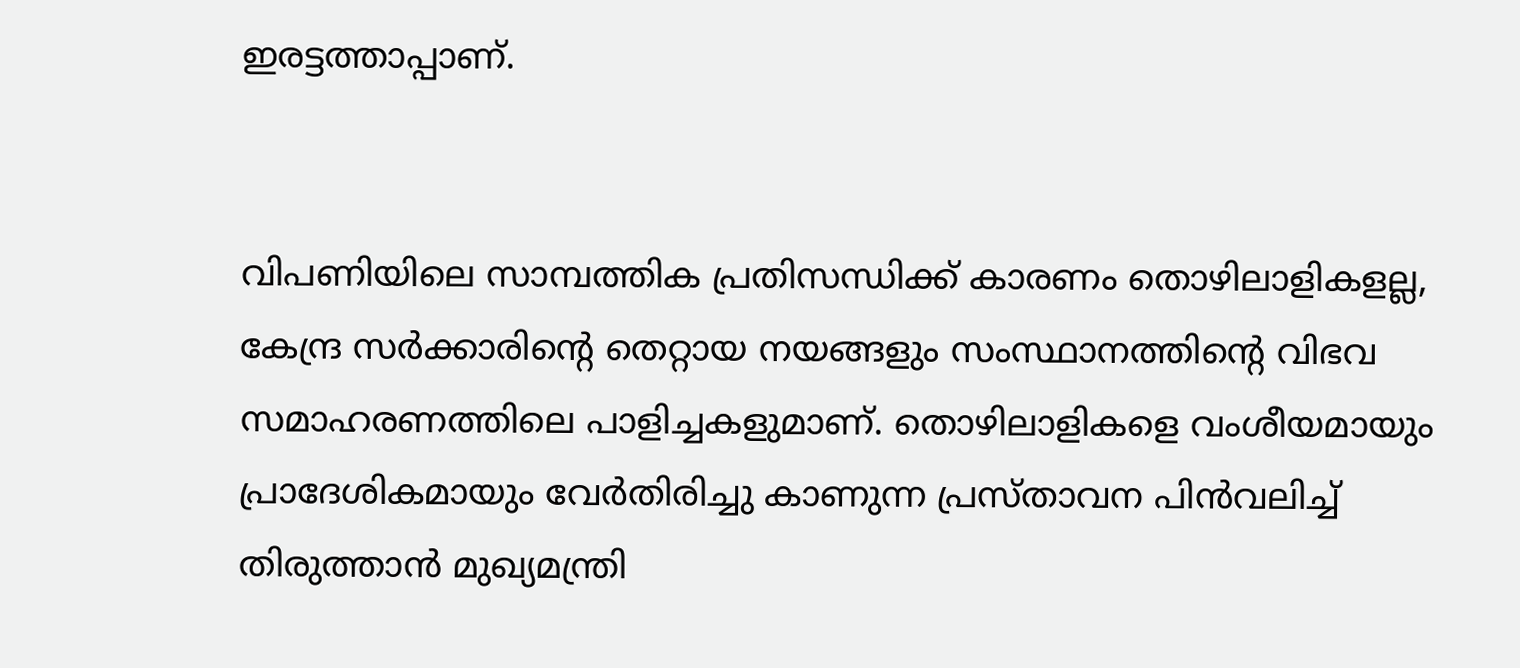ഇരട്ടത്താപ്പാണ്.


വിപണിയിലെ സാമ്പത്തിക പ്രതിസന്ധിക്ക് കാരണം തൊഴിലാളികളല്ല, കേന്ദ്ര സർക്കാരിന്റെ തെറ്റായ നയങ്ങളും സംസ്ഥാനത്തിന്റെ വിഭവ സമാഹരണത്തിലെ പാളിച്ചകളുമാണ്. തൊഴിലാളികളെ വംശീയമായും പ്രാദേശികമായും വേർതിരിച്ചു കാണുന്ന പ്രസ്താവന പിൻവലിച്ച് തിരുത്താൻ മുഖ്യമന്ത്രി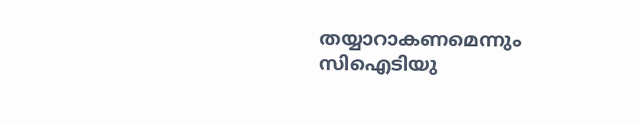തയ്യാറാകണമെന്നും സിഐടിയു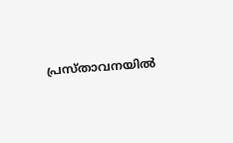പ്രസ്താവനയിൽ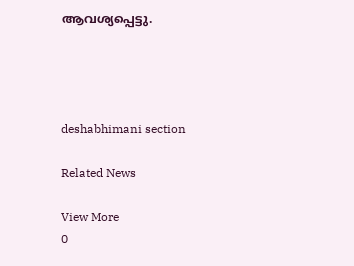ആവശ്യപ്പെട്ടു.




deshabhimani section

Related News

View More
0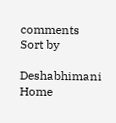comments
Sort by

Deshabhimani
Home